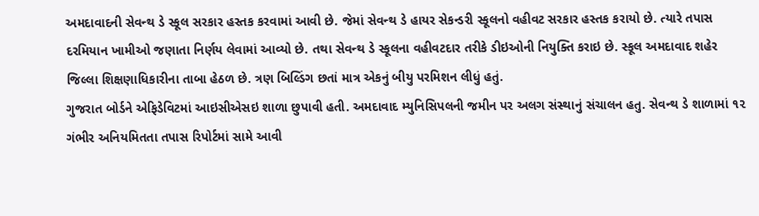અમદાવાદની સેવન્થ ડે સ્કૂલ સરકાર હસ્તક કરવામાં આવી છે. જેમાં સેવન્થ ડે હાયર સેકન્ડરી સ્કૂલનો વહીવટ સરકાર હસ્તક કરાયો છે. ત્યારે તપાસ દરમિયાન ખામીઓ જણાતા નિર્ણય લેવામાં આવ્યો છે. તથા સેવન્થ ડે સ્કૂલના વહીવટદાર તરીકે ડીઇઓની નિયુક્તિ કરાઇ છે. સ્કૂલ અમદાવાદ શહેર જિલ્લા શિક્ષણાધિકારીના તાબા હેઠળ છે. ત્રણ બિલ્ડિંગ છતાં માત્ર એકનું બીયુ પરમિશન લીધું હતું.
ગુજરાત બોર્ડને એફિડેવિટમાં આઇસીએસઇ શાળા છુપાવી હતી. અમદાવાદ મ્યુનિસિપલની જમીન પર અલગ સંસ્થાનું સંચાલન હતુ. સેવન્થ ડે શાળામાં ૧૨ ગંભીર અનિયમિતતા તપાસ રિપોર્ટમાં સામે આવી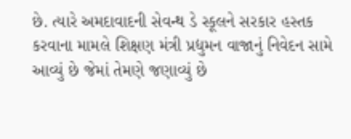છે. ત્યારે અમદાવાદની સેવન્થ ડે સ્કૂલને સરકાર હસ્તક કરવાના મામલે શિક્ષણ મંત્રી પ્રદ્યુમન વાજાનું નિવેદન સામે આવ્યું છે જેમાં તેમણે જણાવ્યું છે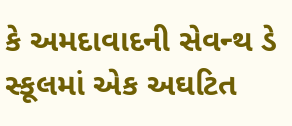કે અમદાવાદની સેવન્થ ડે સ્કૂલમાં એક અઘટિત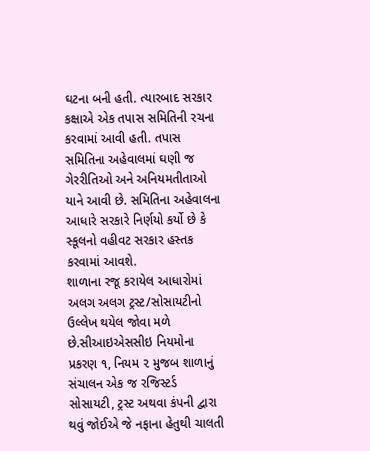ઘટના બની હતી. ત્યારબાદ સરકાર કક્ષાએ એક તપાસ સમિતિની રચના કરવામાં આવી હતી. તપાસ સમિતિના અહેવાલમાં ઘણી જ ગેરરીતિઓ અને અનિયમતીતાઓ યાને આવી છે. સમિતિના અહેવાલના આધારે સરકારે નિર્ણયો કર્યો છે કે સ્કૂલનો વહીવટ સરકાર હસ્તક કરવામાં આવશે.
શાળાના રજૂ કરાયેલ આધારોમાં અલગ અલગ ટ્રસ્ટ/સોસાયટીનો ઉલ્લેખ થયેલ જોવા મળે છે.સીઆઇએસસીઇ નિયમોના પ્રકરણ ૧, નિયમ ૨ મુજબ શાળાનું સંચાલન એક જ રજિસ્ટર્ડ સોસાયટી, ટ્રસ્ટ અથવા કંપની દ્વારા થવું જોઈએ જે નફાના હેતુથી ચાલતી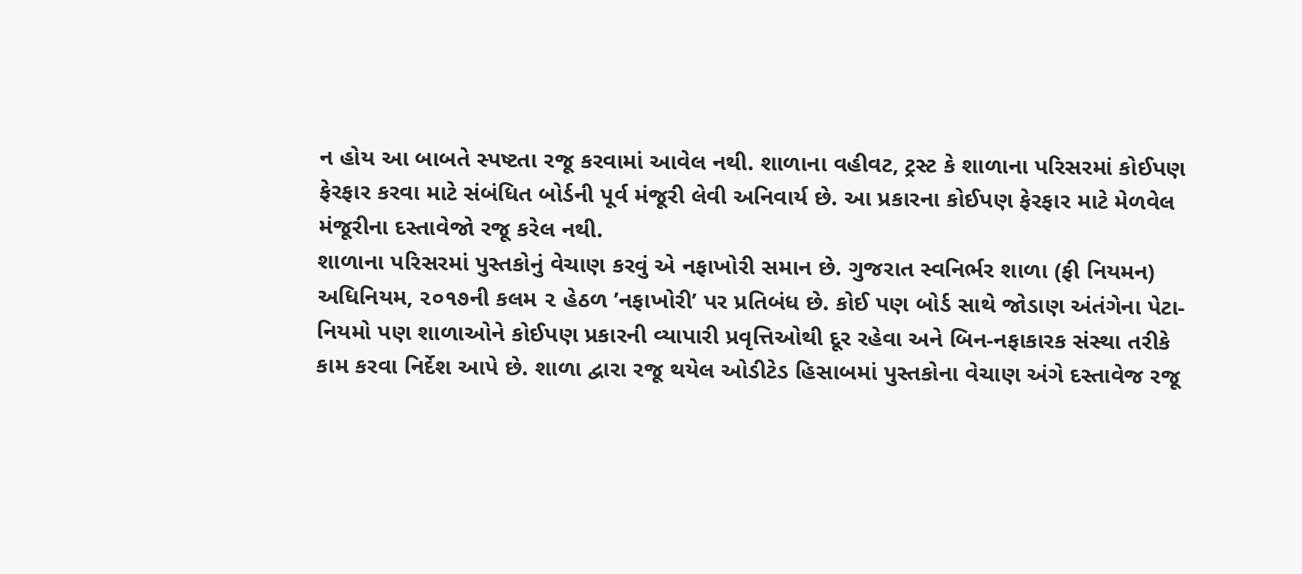ન હોય આ બાબતે સ્પષ્ટતા રજૂ કરવામાં આવેલ નથી. શાળાના વહીવટ, ટ્રસ્ટ કે શાળાના પરિસરમાં કોઈપણ ફેરફાર કરવા માટે સંબંધિત બોર્ડની પૂર્વ મંજૂરી લેવી અનિવાર્ય છે. આ પ્રકારના કોઈપણ ફેરફાર માટે મેળવેલ મંજૂરીના દસ્તાવેજો રજૂ કરેલ નથી.
શાળાના પરિસરમાં પુસ્તકોનું વેચાણ કરવું એ નફાખોરી સમાન છે. ગુજરાત સ્વનિર્ભર શાળા (ફી નિયમન) અધિનિયમ, ૨૦૧૭ની કલમ ૨ હેઠળ ’નફાખોરી’ પર પ્રતિબંધ છે. કોઈ પણ બોર્ડ સાથે જોડાણ અંતંગેના પેટા-નિયમો પણ શાળાઓને કોઈપણ પ્રકારની વ્યાપારી પ્રવૃત્તિઓથી દૂર રહેવા અને બિન-નફાકારક સંસ્થા તરીકે કામ કરવા નિર્દેશ આપે છે. શાળા દ્વારા રજૂ થયેલ ઓડીટેડ હિસાબમાં પુસ્તકોના વેચાણ અંગે દસ્તાવેજ રજૂ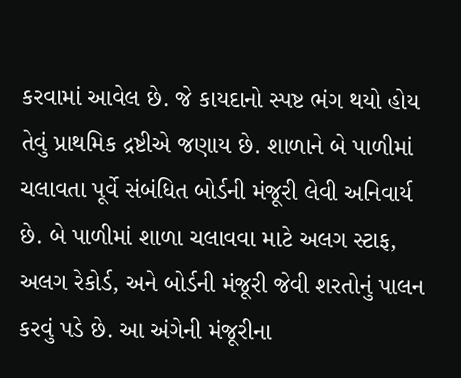કરવામાં આવેલ છે. જે કાયદાનો સ્પષ્ટ ભંગ થયો હોય તેવું પ્રાથમિક દ્રષ્ટીએ જણાય છે. શાળાને બે પાળીમાં ચલાવતા પૂર્વે સંબંધિત બોર્ડની મંજૂરી લેવી અનિવાર્ય છે. બે પાળીમાં શાળા ચલાવવા માટે અલગ સ્ટાફ, અલગ રેકોર્ડ, અને બોર્ડની મંજૂરી જેવી શરતોનું પાલન કરવું પડે છે. આ અંગેની મંજૂરીના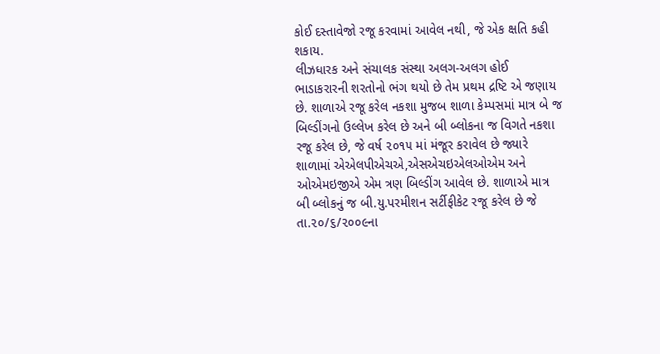કોઈ દસ્તાવેજો રજૂ કરવામાં આવેલ નથી, જે એક ક્ષતિ કહી શકાય.
લીઝધારક અને સંચાલક સંસ્થા અલગ-અલગ હોઈ ભાડાકરારની શરતોનો ભંગ થયો છે તેમ પ્રથમ દ્રષ્ટિ એ જણાય છે. શાળાએ રજૂ કરેલ નકશા મુજબ શાળા કેમ્પસમાં માત્ર બે જ બિલ્ડીંગનો ઉલ્લેખ કરેલ છે અને બી બ્લોકના જ વિગતે નકશા રજૂ કરેલ છે, જે વર્ષ ૨૦૧૫ માં મંજૂર કરાવેલ છે જ્યારે શાળામાં એએલપીએચએ,એસએચઇએલઓએમ અને ઓએમઇજીએ એમ ત્રણ બિલ્ડીંગ આવેલ છે. શાળાએ માત્ર બી બ્લોકનું જ બી.યુ.પરમીશન સર્ટીફીકેટ રજૂ કરેલ છે જે તા.૨૦/૬/૨૦૦૯ના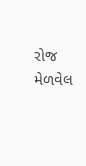રોજ મેળવેલ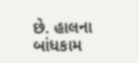છે. હાલના બાંધકામ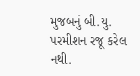મુજબનું બી.યુ. પરમીશન રજૂ કરેલ નથી.